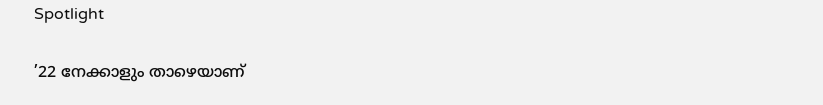Spotlight

’22 നേക്കാളും താഴെയാണ്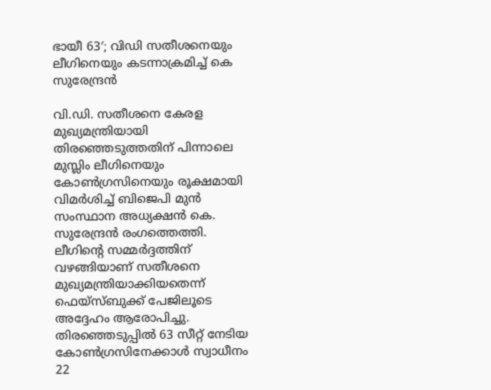ഭായീ 63′; വിഡി സതീശനെയും ലീഗിനെയും കടന്നാക്രമിച്ച് കെ സുരേന്ദ്രന്‍

വി.ഡി. സതീശനെ കേരള മുഖ്യമന്ത്രിയായി തിരഞ്ഞെടുത്തതിന് പിന്നാലെ മുസ്ലിം ലീഗിനെയും കോൺഗ്രസിനെയും രൂക്ഷമായി വിമർശിച്ച് ബിജെപി മുൻ സംസ്ഥാന അധ്യക്ഷൻ കെ. സുരേന്ദ്രൻ രംഗത്തെത്തി. ലീഗിന്റെ സമ്മർദ്ദത്തിന് വഴങ്ങിയാണ് സതീശനെ മുഖ്യമന്ത്രിയാക്കിയതെന്ന് ഫെയ്‌സ്ബുക്ക് പേജിലൂടെ അദ്ദേഹം ആരോപിച്ചു. തിരഞ്ഞെടുപ്പിൽ 63 സീറ്റ് നേടിയ കോൺഗ്രസിനേക്കാൾ സ്വാധീനം 22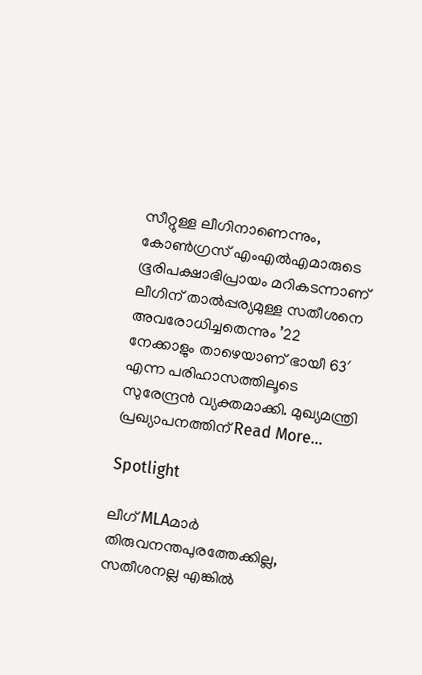സീറ്റുള്ള ലീഗിനാണെന്നും, കോൺഗ്രസ് എംഎൽഎമാരുടെ ഭൂരിപക്ഷാഭിപ്രായം മറികടന്നാണ് ലീഗിന് താൽപ്പര്യമുള്ള സതീശനെ അവരോധിച്ചതെന്നും ’22 നേക്കാളും താഴെയാണ് ഭായീ 63′ എന്ന പരിഹാസത്തിലൂടെ സുരേന്ദ്രൻ വ്യക്തമാക്കി. മുഖ്യമന്ത്രി പ്രഖ്യാപനത്തിന് Read More…

Spotlight

ലീഗ് MLAമാർ തിരുവനന്തപുരത്തേക്കില്ല, സതീശനല്ല എങ്കിൽ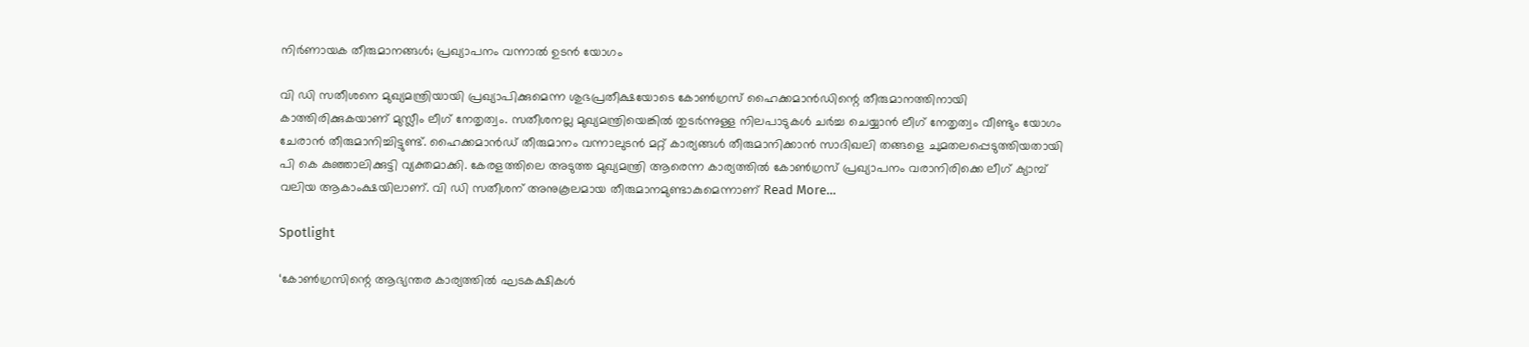നിർണായക തീരുമാനങ്ങൾ; പ്രഖ്യാപനം വന്നാൽ ഉടൻ യോഗം

വി ഡി സതീശനെ മുഖ്യമന്ത്രിയായി പ്രഖ്യാപിക്കുമെന്ന ശുഭപ്രതീക്ഷയോടെ കോണ്‍ഗ്രസ് ഹൈക്കമാൻഡിന്റെ തീരുമാനത്തിനായി കാത്തിരിക്കുകയാണ് മുസ്ലീം ലീഗ് നേതൃത്വം. സതീശനല്ല മുഖ്യമന്ത്രിയെങ്കിൽ തുടർന്നുള്ള നിലപാടുകൾ ചർച്ച ചെയ്യാൻ ലീഗ് നേതൃത്വം വീണ്ടും യോഗം ചേരാൻ തീരുമാനിച്ചിട്ടുണ്ട്. ഹൈക്കമാൻഡ് തീരുമാനം വന്നാലുടൻ മറ്റ് കാര്യങ്ങൾ തീരുമാനിക്കാൻ സാദിഖലി തങ്ങളെ ചുമതലപ്പെടുത്തിയതായി പി കെ കുഞ്ഞാലിക്കുട്ടി വ്യക്തമാക്കി. കേരളത്തിലെ അടുത്ത മുഖ്യമന്ത്രി ആരെന്ന കാര്യത്തിൽ കോൺഗ്രസ് പ്രഖ്യാപനം വരാനിരിക്കെ ലീഗ് ക്യാമ്പ് വലിയ ആകാംക്ഷയിലാണ്. വി ഡി സതീശന് അനുകൂലമായ തീരുമാനമുണ്ടാകുമെന്നാണ് Read More…

Spotlight

‘കോൺഗ്രസിന്റെ ആഭ്യന്തര കാര്യത്തിൽ ഘടകക്ഷികൾ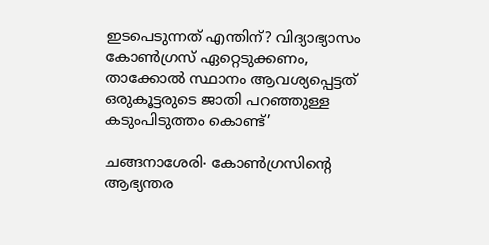ഇടപെടുന്നത് എന്തിന്? വിദ്യാഭ്യാസം കോൺഗ്രസ് ഏറ്റെടുക്കണം, താക്കോൽ സ്ഥാനം ആവശ്യപ്പെട്ടത് ഒരുകൂട്ടരുടെ ജാതി പറഞ്ഞുള്ള കടുംപിടുത്തം കൊണ്ട്’

ചങ്ങനാശേരി∙ കോൺഗ്രസിന്റെ ആഭ്യന്തര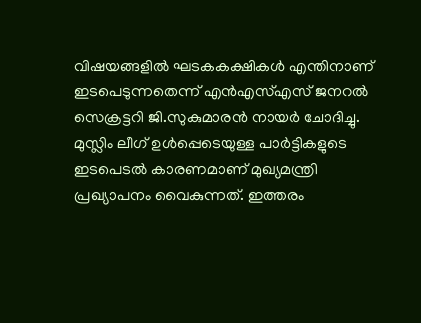വിഷയങ്ങളിൽ ഘടകകക്ഷികൾ എന്തിനാണ് ഇടപെടുന്നതെന്ന് എൻഎസ്എസ് ജനറൽ സെക്രട്ടറി ജി.സുകുമാരൻ നായർ ചോദിച്ചു. മുസ്ലിം ലീഗ് ഉൾപ്പെടെയുള്ള പാർട്ടികളുടെ ഇടപെടൽ കാരണമാണ് മുഖ്യമന്ത്രി പ്രഖ്യാപനം വൈകുന്നത്. ഇത്തരം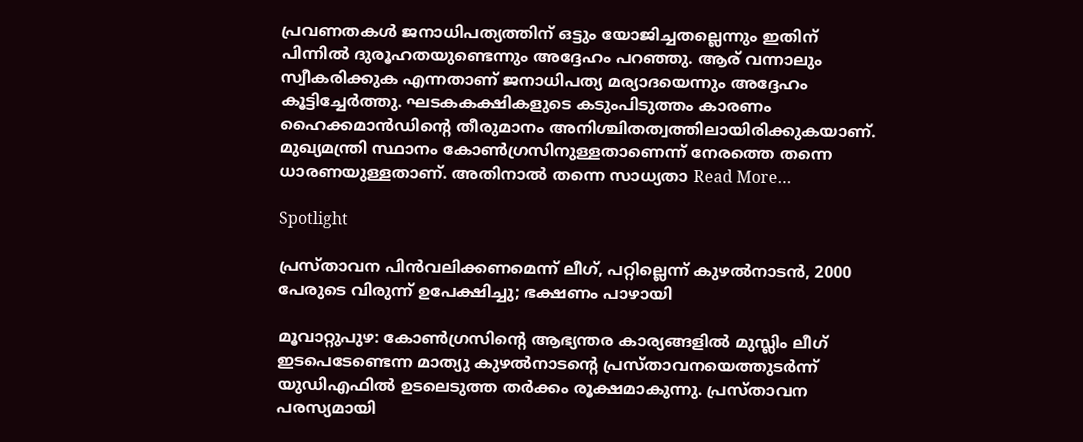പ്രവണതകൾ ജനാധിപത്യത്തിന് ഒട്ടും യോജിച്ചതല്ലെന്നും ഇതിന് പിന്നിൽ ദുരൂഹതയുണ്ടെന്നും അദ്ദേഹം പറഞ്ഞു. ആര് വന്നാലും സ്വീകരിക്കുക എന്നതാണ് ജനാധിപത്യ മര്യാദയെന്നും അദ്ദേഹം കൂട്ടിച്ചേർത്തു. ഘടകകക്ഷികളുടെ കടുംപിടുത്തം കാരണം ഹൈക്കമാൻഡിന്റെ തീരുമാനം അനിശ്ചിതത്വത്തിലായിരിക്കുകയാണ്. മുഖ്യമന്ത്രി സ്ഥാനം കോൺഗ്രസിനുള്ളതാണെന്ന് നേരത്തെ തന്നെ ധാരണയുള്ളതാണ്. അതിനാൽ തന്നെ സാധ്യതാ Read More…

Spotlight

പ്രസ്താവന പിന്‍വലിക്കണമെന്ന് ലീഗ്, പറ്റില്ലെന്ന് കുഴല്‍നാടന്‍, 2000 പേരുടെ വിരുന്ന് ഉപേക്ഷിച്ചു; ഭക്ഷണം പാഴായി

മൂവാറ്റുപുഴ: കോണ്‍ഗ്രസിന്റെ ആഭ്യന്തര കാര്യങ്ങളിൽ മുസ്ലിം ലീഗ് ഇടപെടേണ്ടെന്ന മാത്യു കുഴല്‍നാടന്റെ പ്രസ്താവനയെത്തുടർന്ന് യുഡിഎഫിൽ ഉടലെടുത്ത തർക്കം രൂക്ഷമാകുന്നു. പ്രസ്താവന പരസ്യമായി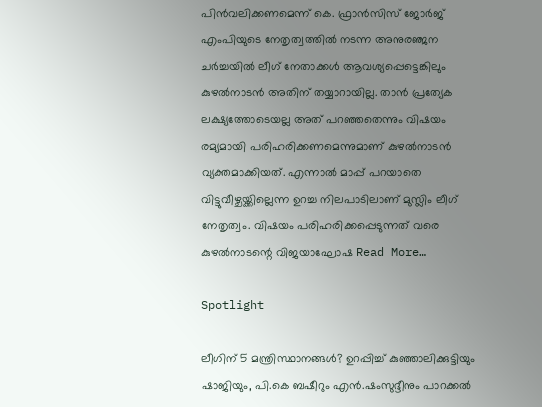പിൻവലിക്കണമെന്ന് കെ. ഫ്രാന്‍സിസ് ജോര്‍ജ് എംപിയുടെ നേതൃത്വത്തിൽ നടന്ന അനുരഞ്ജന ചർച്ചയിൽ ലീഗ് നേതാക്കൾ ആവശ്യപ്പെട്ടെങ്കിലും കുഴൽനാടൻ അതിന് തയ്യാറായില്ല. താൻ പ്രത്യേക ലക്ഷ്യത്തോടെയല്ല അത് പറഞ്ഞതെന്നും വിഷയം രമ്യമായി പരിഹരിക്കണമെന്നുമാണ് കുഴൽനാടൻ വ്യക്തമാക്കിയത്. എന്നാൽ മാപ്പ് പറയാതെ വിട്ടുവീഴ്ചയ്ക്കില്ലെന്ന ഉറച്ച നിലപാടിലാണ് മുസ്ലിം ലീഗ് നേതൃത്വം. വിഷയം പരിഹരിക്കപ്പെടുന്നത് വരെ കുഴല്‍നാടന്റെ വിജയാഘോഷ Read More…

Spotlight

ലീഗിന് 5 മന്ത്രിസ്ഥാനങ്ങള്‍? ഉറപ്പിച്ച് കുഞ്ഞാലിക്കുട്ടിയും ഷാജിയും, പി.കെ ബഷീറും എൻ.ഷംസുദ്ദീനും പാറക്കൽ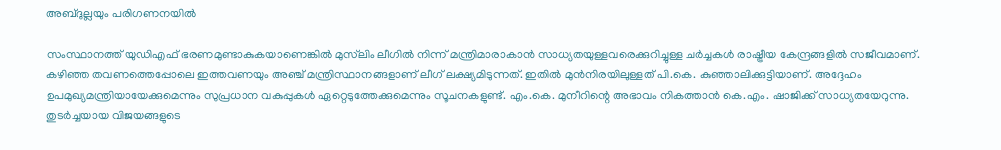അബ്ദുല്ലയും പരിഗണനയിൽ

സംസ്ഥാനത്ത് യുഡിഎഫ് ഭരണമുണ്ടാകുകയാണെങ്കിൽ മുസ്‌ലിം ലീഗിൽ നിന്ന് മന്ത്രിമാരാകാൻ സാധ്യതയുള്ളവരെക്കുറിച്ചുള്ള ചർച്ചകൾ രാഷ്ട്രീയ കേന്ദ്രങ്ങളിൽ സജീവമാണ്. കഴിഞ്ഞ തവണത്തെപ്പോലെ ഇത്തവണയും അഞ്ച് മന്ത്രിസ്ഥാനങ്ങളാണ് ലീഗ് ലക്ഷ്യമിടുന്നത്. ഇതിൽ മുൻനിരയിലുള്ളത് പി.കെ. കുഞ്ഞാലിക്കുട്ടിയാണ്. അദ്ദേഹം ഉപമുഖ്യമന്ത്രിയായേക്കുമെന്നും സുപ്രധാന വകുപ്പുകൾ ഏറ്റെടുത്തേക്കുമെന്നും സൂചനകളുണ്ട്. എം.കെ. മുനീറിന്റെ അഭാവം നികത്താൻ കെ.എം. ഷാജിക്ക് സാധ്യതയേറുന്നു. തുടർച്ചയായ വിജയങ്ങളുടെ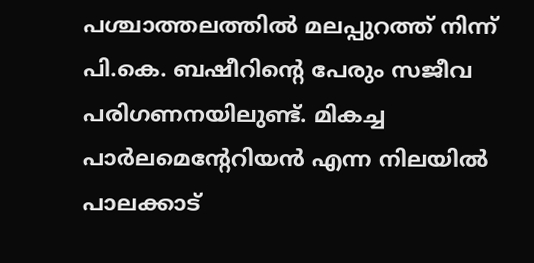പശ്ചാത്തലത്തിൽ മലപ്പുറത്ത് നിന്ന് പി.കെ. ബഷീറിന്റെ പേരും സജീവ പരിഗണനയിലുണ്ട്. മികച്ച പാർലമെന്റേറിയൻ എന്ന നിലയിൽ പാലക്കാട്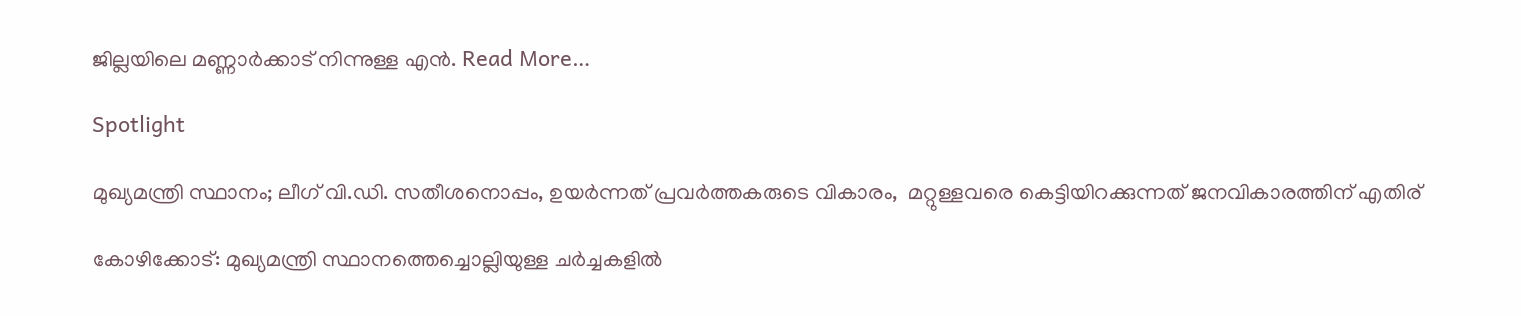ജില്ലയിലെ മണ്ണാർക്കാട് നിന്നുള്ള എൻ. Read More…

Spotlight

മുഖ്യമന്ത്രി സ്ഥാനം; ലീഗ് വി.ഡി. സതീശനൊപ്പം, ഉയർന്നത് പ്രവർത്തകരുടെ വികാരം,  മറ്റുള്ളവരെ കെട്ടിയിറക്കുന്നത് ജനവികാരത്തിന് എതിര്

കോഴിക്കോട്: മുഖ്യമന്ത്രി സ്ഥാനത്തെച്ചൊല്ലിയുള്ള ചർച്ചകളിൽ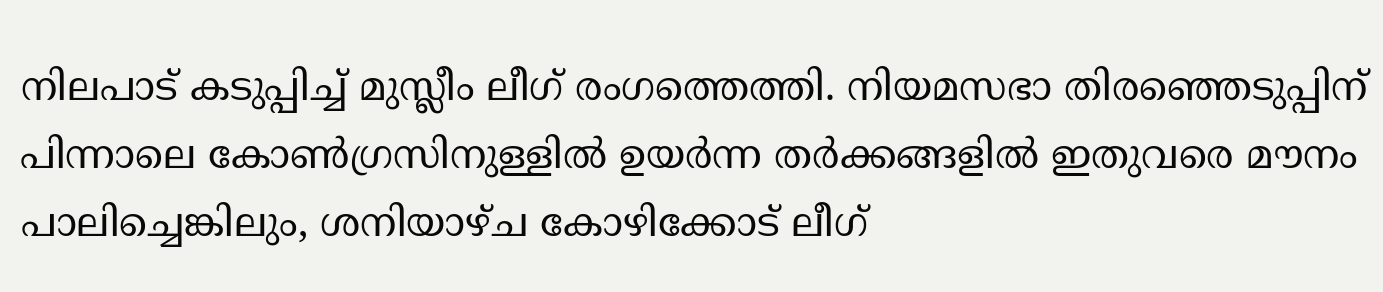നിലപാട് കടുപ്പിച്ച് മുസ്ലീം ലീഗ് രംഗത്തെത്തി. നിയമസഭാ തിരഞ്ഞെടുപ്പിന് പിന്നാലെ കോൺഗ്രസിനുള്ളിൽ ഉയർന്ന തർക്കങ്ങളിൽ ഇതുവരെ മൗനം പാലിച്ചെങ്കിലും, ശനിയാഴ്ച കോഴിക്കോട് ലീഗ്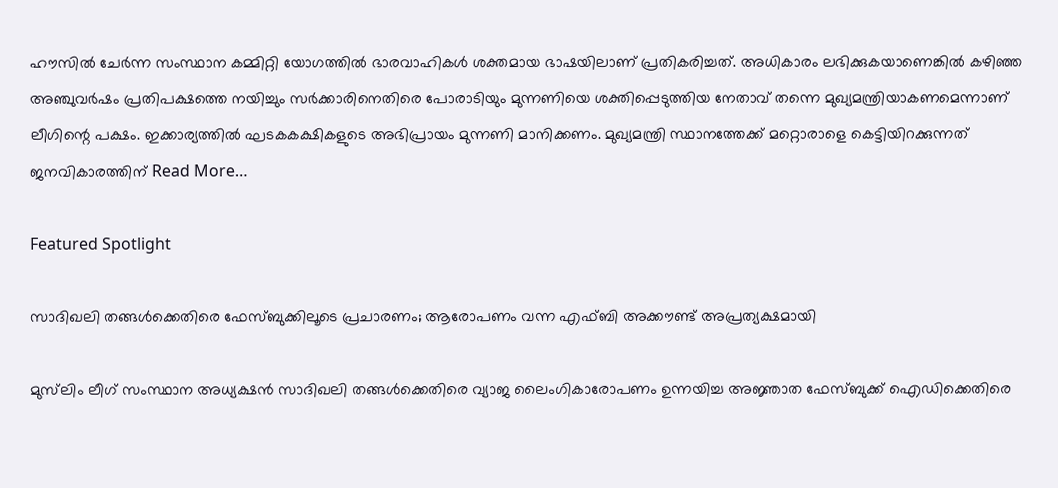ഹൗസിൽ ചേർന്ന സംസ്ഥാന കമ്മിറ്റി യോഗത്തിൽ ഭാരവാഹികൾ ശക്തമായ ഭാഷയിലാണ് പ്രതികരിച്ചത്. അധികാരം ലഭിക്കുകയാണെങ്കിൽ കഴിഞ്ഞ അഞ്ചുവർഷം പ്രതിപക്ഷത്തെ നയിച്ചും സർക്കാരിനെതിരെ പോരാടിയും മുന്നണിയെ ശക്തിപ്പെടുത്തിയ നേതാവ് തന്നെ മുഖ്യമന്ത്രിയാകണമെന്നാണ് ലീഗിന്റെ പക്ഷം. ഇക്കാര്യത്തിൽ ഘടകകക്ഷികളുടെ അഭിപ്രായം മുന്നണി മാനിക്കണം. മുഖ്യമന്ത്രി സ്ഥാനത്തേക്ക് മറ്റൊരാളെ കെട്ടിയിറക്കുന്നത് ജനവികാരത്തിന് Read More…

Featured Spotlight

സാദിഖലി തങ്ങള്‍ക്കെതിരെ ഫേസ്ബുക്കിലൂടെ പ്രചാരണം; ആരോപണം വന്ന എഫ്ബി അക്കൗണ്ട് അപ്രത്യക്ഷമായി

മുസ്‌ലിം ലീഗ് സംസ്ഥാന അധ്യക്ഷൻ സാദിഖലി തങ്ങൾക്കെതിരെ വ്യാജ ലൈംഗികാരോപണം ഉന്നയിച്ച അജ്ഞാത ഫേസ്ബുക്ക് ഐഡിക്കെതിരെ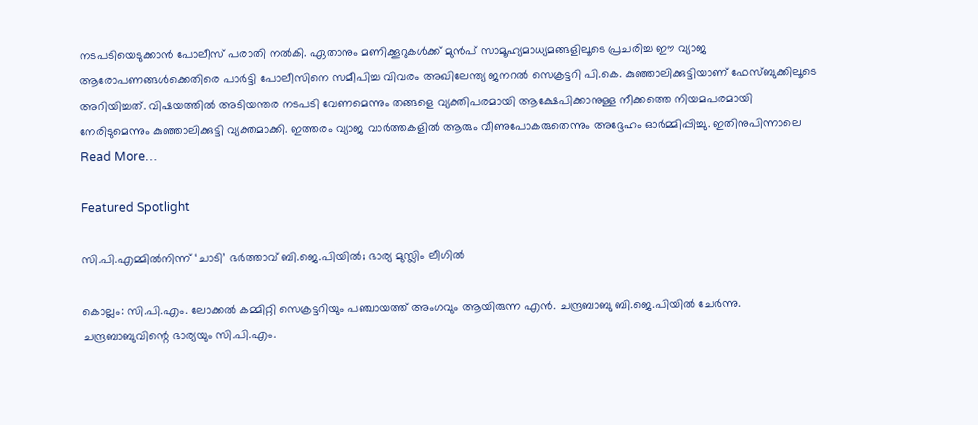നടപടിയെടുക്കാൻ പോലീസ് പരാതി നൽകി. ഏതാനും മണിക്കൂറുകൾക്ക് മുൻപ് സാമൂഹ്യമാധ്യമങ്ങളിലൂടെ പ്രചരിച്ച ഈ വ്യാജ ആരോപണങ്ങൾക്കെതിരെ പാർട്ടി പോലീസിനെ സമീപിച്ച വിവരം അഖിലേന്ത്യ ജനറൽ സെക്രട്ടറി പി.കെ. കുഞ്ഞാലിക്കുട്ടിയാണ് ഫേസ്ബുക്കിലൂടെ അറിയിച്ചത്. വിഷയത്തിൽ അടിയന്തര നടപടി വേണമെന്നും തങ്ങളെ വ്യക്തിപരമായി ആക്ഷേപിക്കാനുള്ള നീക്കത്തെ നിയമപരമായി നേരിടുമെന്നും കുഞ്ഞാലിക്കുട്ടി വ്യക്തമാക്കി. ഇത്തരം വ്യാജ വാർത്തകളിൽ ആരും വീണുപോകരുതെന്നും അദ്ദേഹം ഓർമ്മിപ്പിച്ചു. ഇതിനുപിന്നാലെ Read More…

Featured Spotlight

സി.പി.എമ്മില്‍നിന്ന്‌ ‘ചാടി’ ഭര്‍ത്താവ്‌ ബി.ജെ.പിയില്‍; ഭാര്യ മുസ്ലിം ലീഗില്‍

കൊല്ലം: സി.പി.എം. ലോക്കല്‍ കമ്മിറ്റി സെക്രട്ടറിയും പഞ്ചായത്ത്‌ അംഗവും ആയിരുന്ന എന്‍. ചന്ദ്രബാബു ബി.ജെ.പിയില്‍ ചേര്‍ന്നു. ചന്ദ്രബാബുവിന്റെ ഭാര്യയും സി.പി.എം.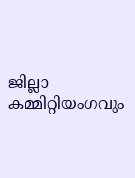ജില്ലാ കമ്മിറ്റിയംഗവും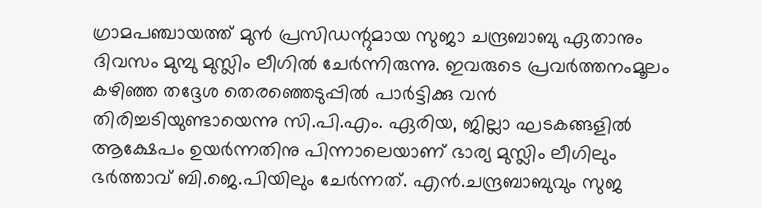ഗ്രാമപഞ്ചായത്ത്‌ മുന്‍ പ്രസിഡന്റുമായ സുജാ ചന്ദ്രബാബു ഏതാനും ദിവസം മുമ്പു മുസ്ലിം ലീഗില്‍ ചേര്‍ന്നിരുന്നു. ഇവരുടെ പ്രവര്‍ത്തനംമൂലം കഴിഞ്ഞ തദ്ദേശ തെരഞ്ഞെടുപ്പില്‍ പാര്‍ട്ടിക്കു വന്‍ തിരിച്ചടിയുണ്ടായെന്നു സി.പി.എം. ഏരിയ, ജില്ലാ ഘടകങ്ങളില്‍ ആക്ഷേപം ഉയര്‍ന്നതിനു പിന്നാലെയാണ്‌ ഭാര്യ മുസ്ലിം ലീഗിലും ഭര്‍ത്താവ്‌ ബി.ജെ.പിയിലും ചേര്‍ന്നത്‌. എന്‍.ചന്ദ്രബാബുവും സുജ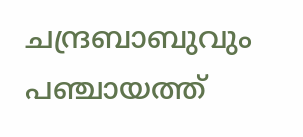ചന്ദ്രബാബുവും പഞ്ചായത്ത്‌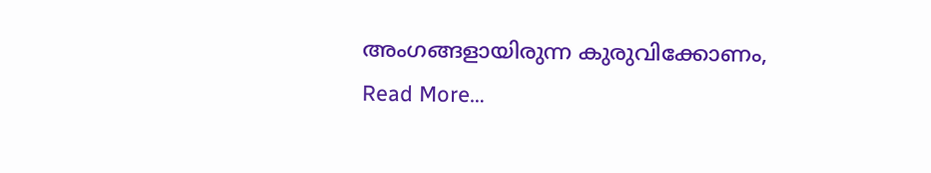അംഗങ്ങളായിരുന്ന കുരുവിക്കോണം, Read More…